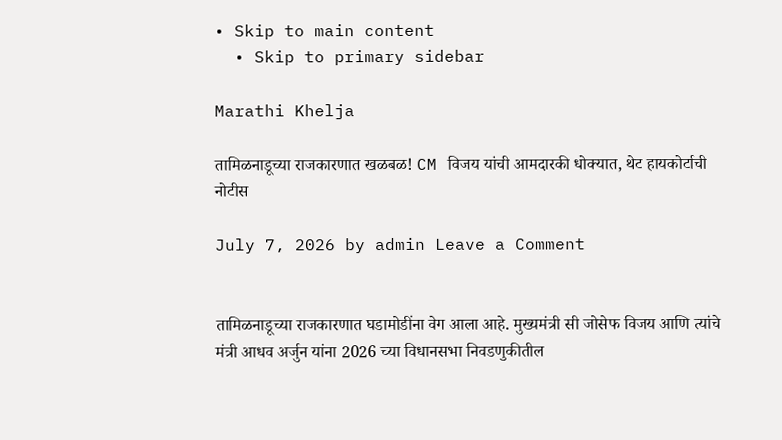• Skip to main content
  • Skip to primary sidebar

Marathi Khelja

तामिळनाडूच्या राजकारणात खळबळ! CM विजय यांची आमदारकी धोक्यात, थेट हायकोर्टाची नोटीस

July 7, 2026 by admin Leave a Comment


तामिळनाडूच्या राजकारणात घडामोडींना वेग आला आहे. मुख्यमंत्री सी जोसेफ विजय आणि त्यांचे मंत्री आधव अर्जुन यांना 2026 च्या विधानसभा निवडणुकीतील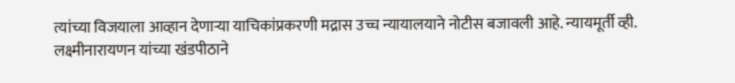त्यांच्या विजयाला आव्हान देणाऱ्या याचिकांप्रकरणी मद्रास उच्च न्यायालयाने नोटीस बजावली आहे. न्यायमूर्ती व्ही. लक्ष्मीनारायणन यांच्या खंडपीठाने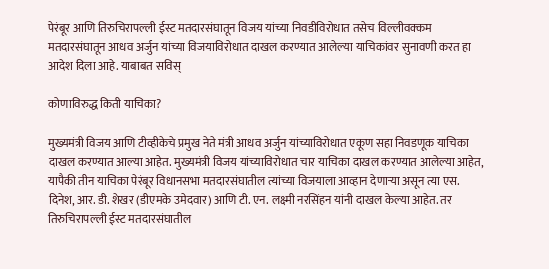पेरंबूर आणि तिरुचिरापल्ली ईस्ट मतदारसंघातून विजय यांच्या निवडीविरोधात तसेच विल्लीवक्कम मतदारसंघातून आधव अर्जुन यांच्या विजयाविरोधात दाखल करण्यात आलेल्या याचिकांवर सुनावणी करत हा आदेश दिला आहे. याबाबत सविस्

कोणाविरुद्ध किती याचिका?

मुख्यमंत्री विजय आणि टीव्हीकेचे प्रमुख नेते मंत्री आधव अर्जुन यांच्याविरोधात एकूण सहा निवडणूक याचिका दाखल करण्यात आल्या आहेत. मुख्यमंत्री विजय यांच्याविरोधात चार याचिका दाखल करण्यात आलेल्या आहेत, यापैकी तीन याचिका पेरंबूर विधानसभा मतदारसंघातील त्यांच्या विजयाला आव्हान देणाऱ्या असून त्या एस. दिनेश, आर. डी. शेखर (डीएमके उमेदवार) आणि टी. एन. लक्ष्मी नरसिंहन यांनी दाखल केल्या आहेत. तर तिरुचिरापल्ली ईस्ट मतदारसंघातील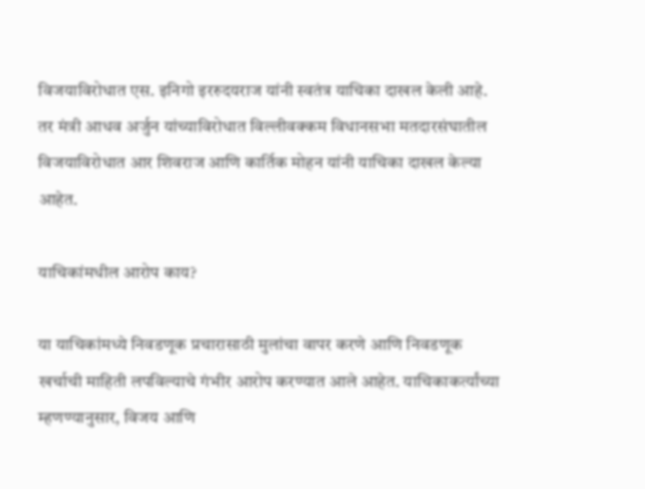विजयाविरोधात एस. इनिगो इररुदयराज यांनी स्वतंत्र याचिका दाखल केली आहे. तर मंत्री आधव अर्जुन यांच्याविरोधात विल्लीवक्कम विधानसभा मतदारसंघातील विजयाविरोधात आर शिवराज आणि कार्तिक मोहन यांनी याचिका दाखल केल्या आहेत.

याचिकांमधील आरोप काय?

या याचिकांमध्ये निवडणूक प्रचारासाठी मुलांचा वापर करणे आणि निवडणूक खर्चाची माहिती लपविल्याचे गंभीर आरोप करण्यात आले आहेत. याचिकाकर्त्यांच्या म्हणण्यानुसार, विजय आणि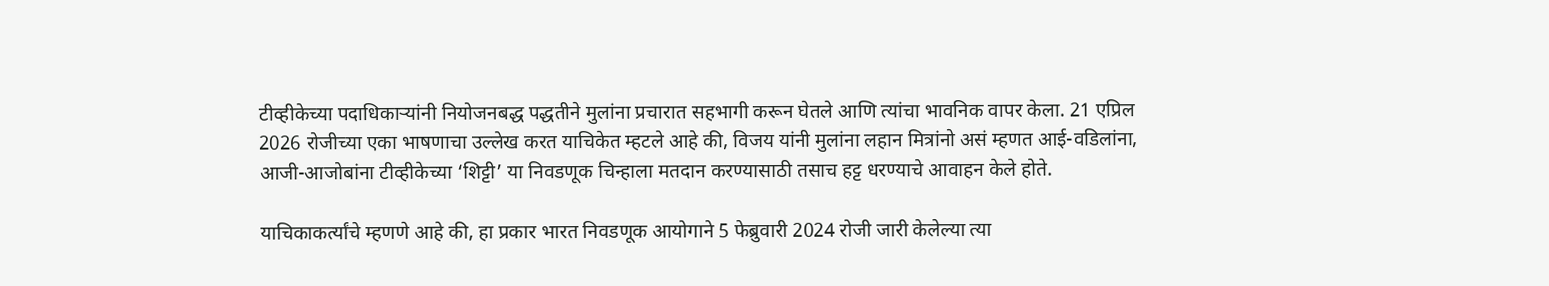टीव्हीकेच्या पदाधिकाऱ्यांनी नियोजनबद्ध पद्धतीने मुलांना प्रचारात सहभागी करून घेतले आणि त्यांचा भावनिक वापर केला. 21 एप्रिल 2026 रोजीच्या एका भाषणाचा उल्लेख करत याचिकेत म्हटले आहे की, विजय यांनी मुलांना लहान मित्रांनो असं म्हणत आई-वडिलांना, आजी-आजोबांना टीव्हीकेच्या ‘शिट्टी’ या निवडणूक चिन्हाला मतदान करण्यासाठी तसाच हट्ट धरण्याचे आवाहन केले होते.

याचिकाकर्त्यांचे म्हणणे आहे की, हा प्रकार भारत निवडणूक आयोगाने 5 फेब्रुवारी 2024 रोजी जारी केलेल्या त्या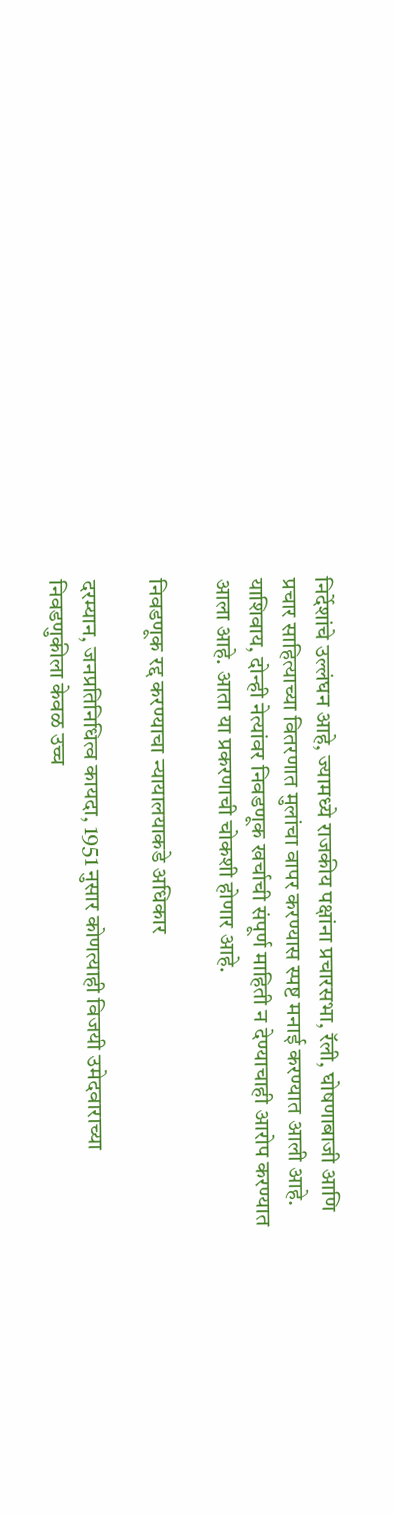निर्देशांचे उल्लंघन आहे, ज्यामध्ये राजकीय पक्षांना प्रचारसभा, रॅली, घोषणाबाजी आणि प्रचार साहित्याच्या वितरणात मुलांचा वापर करण्यास स्पष्ट मनाई करण्यात आली आहे. याशिवाय, दोन्ही नेत्यांवर निवडणूक खर्चाची संपूर्ण माहिती न देण्याचाही आरोप करण्यात आला आहे. आता या प्रकरणाची चोकशी होणार आहे.

निवडणूक रद्द करण्याचा न्यायालयाकडे अधिकार

दरम्यान, जनप्रतिनिधित्व कायदा, 1951 नुसार कोणत्याही विजयी उमेदवाराच्या निवडणुकीला केवळ उच्च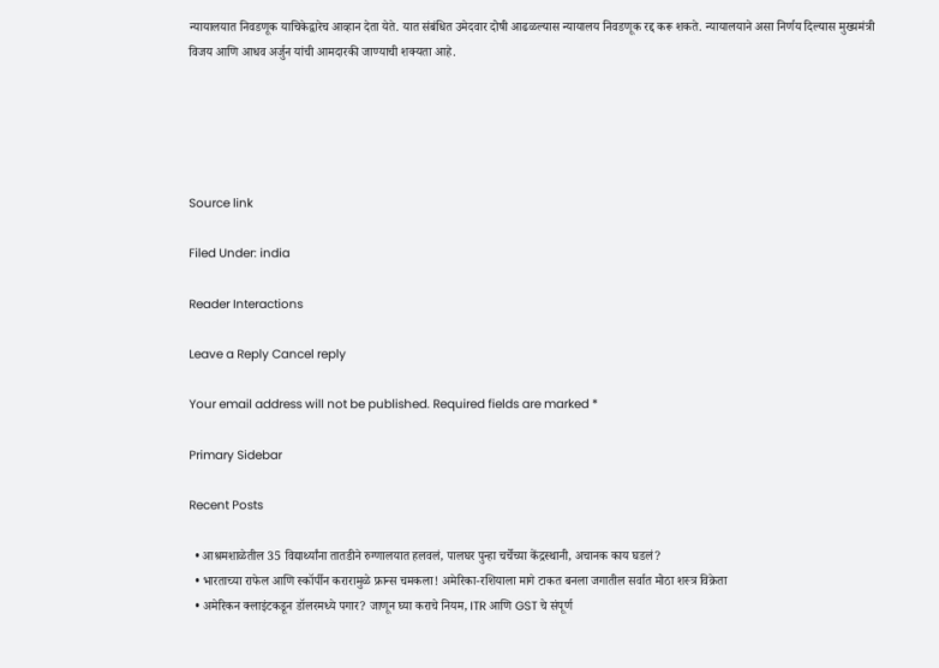न्यायालयात निवडणूक याचिकेद्वारेच आव्हान देता येते. यात संबंधित उमेदवार दोषी आढळल्यास न्यायालय निवडणूक रद्द करू शकते. न्यायालयाने असा निर्णय दिल्यास मुख्यमंत्री विजय आणि आधव अर्जुन यांची आमदारकी जाण्याची शक्यता आहे.





Source link

Filed Under: india

Reader Interactions

Leave a Reply Cancel reply

Your email address will not be published. Required fields are marked *

Primary Sidebar

Recent Posts

  • आश्रमशाळेतील 35 विद्यार्थ्यांना तातडीने रुग्णालयात हलवलं, पालघर पुन्हा चर्चेच्या केंद्रस्थानी, अचानक काय घडलं?
  • भारताच्या राफेल आणि स्कॉर्पीन करारामुळे फ्रान्स चमकला! अमेरिका-रशियाला मागे टाकत बनला जगातील सर्वात मोठा शस्त्र विक्रेता
  • अमेरिकन क्लाइंटकडून डॉलरमध्ये पगार? जाणून घ्या कराचे नियम, ITR आणि GST चे संपूर्ण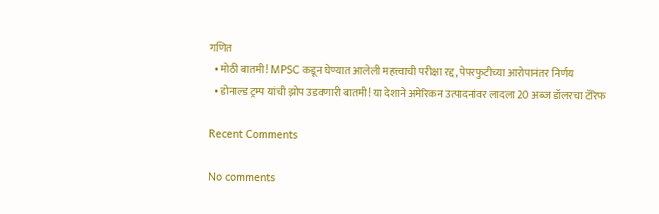गणित
  • मोठी बातमी! MPSC कडून घेण्यात आलेली महत्त्वाची परीक्षा रद्द, पेपरफुटीच्या आरोपानंतर निर्णय
  • डोनाल्ड ट्रम्प यांची झोप उडवणारी बातमी! या देशाने अमेरिकन उत्पादनांवर लादला 20 अब्ज डॉलरचा टॅरिफ

Recent Comments

No comments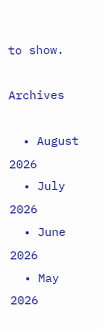to show.

Archives

  • August 2026
  • July 2026
  • June 2026
  • May 2026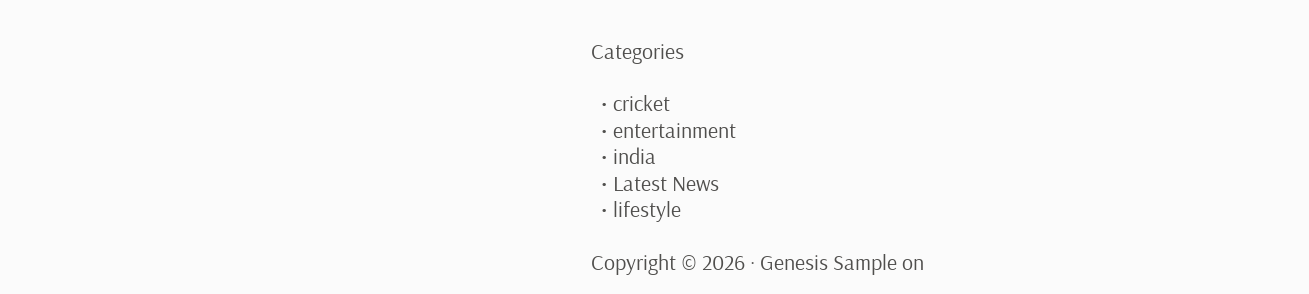Categories

  • cricket
  • entertainment
  • india
  • Latest News
  • lifestyle

Copyright © 2026 · Genesis Sample on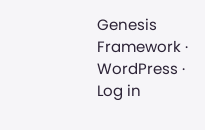Genesis Framework · WordPress · Log in